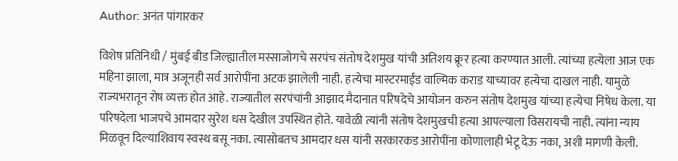Author: अनंत पांगारकर

विशेष प्रतिनिधी / मुंबई बीड जिल्ह्यातील मस्साजोगचे सरपंच संतोष देशमुख यांची अतिशय क्रूर हत्या करण्यात आली. त्यांच्या हत्येला आज एक महिना झाला, मात्र अजूनही सर्व आरोपींना अटक झालेली नाही. हत्येचा मास्टरमाईंड वाल्मिक कराड याच्यावर हत्येचा दाखल नाही. यामुळे राज्यभरातून रोष व्यक्त होत आहे. राज्यातील सरपंचांनी आझाद मैदानात परिषदेचे आयोजन करुन संतोष देशमुख यांच्या हत्येचा निषेध केला. या परिषदेला भाजपचे आमदार सुरेश धस देखील उपस्थित होते. यावेळी त्यांनी संतोष देशमुखची हत्या आपल्याला विसरायची नाही. त्यांना न्याय मिळवून दिल्याशिवाय स्वस्थ बसू नका. त्यासोबतच आमदार धस यांनी सरकारकड आरोपींना कोणालाही भेटू देऊ नका, अशी मागणी केली.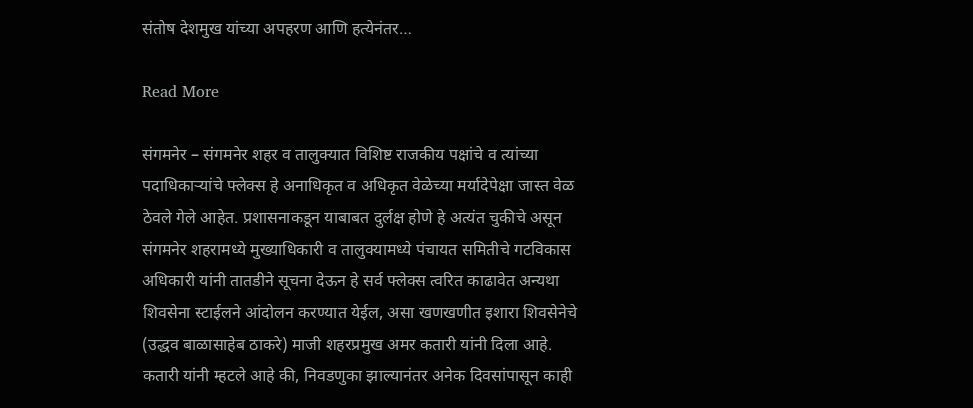संतोष देशमुख यांच्या अपहरण आणि हत्येनंतर…

Read More

संगमनेर – संगमनेर शहर व तालुक्यात विशिष्ट राजकीय पक्षांचे व त्यांच्या पदाधिकाऱ्यांचे फ्लेक्स हे अनाधिकृत व अधिकृत वेळेच्या मर्यादेपेक्षा जास्त वेळ ठेवले गेले आहेत. प्रशासनाकडून याबाबत दुर्लक्ष होणे हे अत्यंत चुकीचे असून संगमनेर शहरामध्ये मुख्याधिकारी व तालुक्यामध्ये पंचायत समितीचे गटविकास अधिकारी यांनी तातडीने सूचना देऊन हे सर्व फ्लेक्स त्वरित काढावेत अन्यथा शिवसेना स्टाईलने आंदोलन करण्यात येईल, असा खणखणीत इशारा शिवसेनेचे (उद्धव बाळासाहेब ठाकरे) माजी शहरप्रमुख अमर कतारी यांनी दिला आहे. कतारी यांनी म्हटले आहे की, निवडणुका झाल्यानंतर अनेक दिवसांपासून काही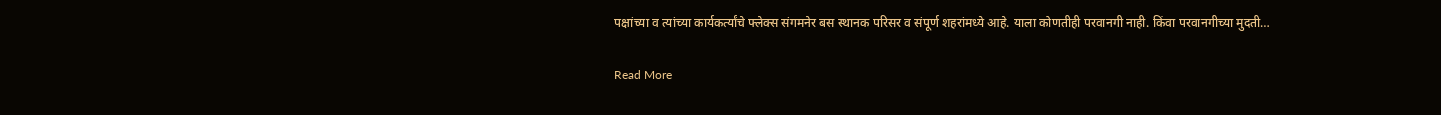पक्षांच्या व त्यांच्या कार्यकर्त्यांचे फ्लेक्स संगमनेर बस स्थानक परिसर व संपूर्ण शहरांमध्ये आहे. याला कोणतीही परवानगी नाही. किंवा परवानगीच्या मुदती…

Read More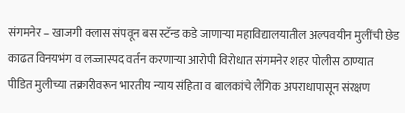संगमनेर – खाजगी क्लास संपवून बस स्टॅन्ड कडे जाणाऱ्या महाविद्यालयातील अल्पवयीन मुलींची छेड काढत विनयभंग व लज्जास्पद वर्तन करणाऱ्या आरोपी विरोधात संगमनेर शहर पोलीस ठाण्यात पीडित मुलीच्या तक्रारीवरून भारतीय न्याय संहिता व बालकांचे लैंगिक अपराधापासून संरक्षण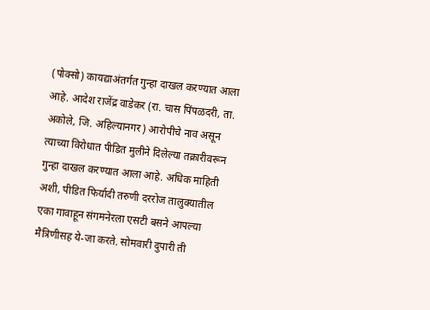(पोक्सो) कायद्याअंतर्गत गुन्हा दाखल करण्यात आला आहे. आदेश राजेंद्र वाडेकर (रा. चास पिंपळदरी, ता. अकोले, जि. अहिल्यानगर) आरोपीचे नाव असून त्याच्या विरोधात पीडित मुलीने दिलेल्या तक्रारीवरून गुन्हा दाखल करण्यात आला आहे. अधिक माहिती अशी, पीडित फिर्यादी तरुणी दररोज तालुक्यातील एका गावाहून संगमनेरला एसटी बसने आपल्या मैत्रिणीसह ये-जा करते. सोमवारी दुपारी ती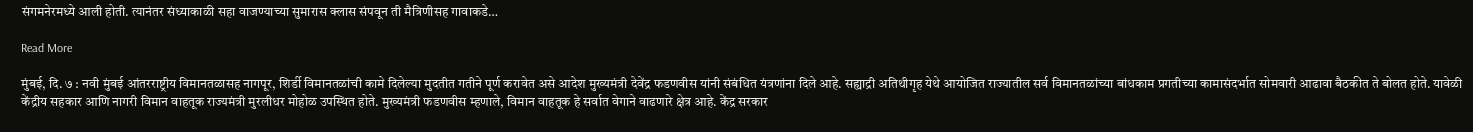संगमनेरमध्ये आली होती. त्यानंतर संध्याकाळी सहा वाजण्याच्या सुमारास क्लास संपवून ती मैत्रिणीसह गावाकडे…

Read More

मुंबई, दि. ७ : नवी मुंबई आंतरराष्ट्रीय विमानतळासह नागपूर, शिर्डी विमानतळांची कामे दिलेल्या मुदतीत गतीने पूर्ण करावेत असे आदेश मुख्यमंत्री देवेंद्र फडणवीस यांनी संबंधित यंत्रणांना दिले आहे. सह्याद्री अतिथीगृह येथे आयोजित राज्यातील सर्व विमानतळांच्या बांधकाम प्रगतीच्या कामासंदर्भात सोमवारी आढावा बैठकीत ते बोलत होते. यावेळी केंद्रीय सहकार आणि नागरी विमान वाहतूक राज्यमंत्री मुरलीधर मोहोळ उपस्थित होते. मुख्यमंत्री फडणवीस म्हणाले, विमान वाहतूक हे सर्वात वेगाने वाढणारे क्षेत्र आहे. केंद्र सरकार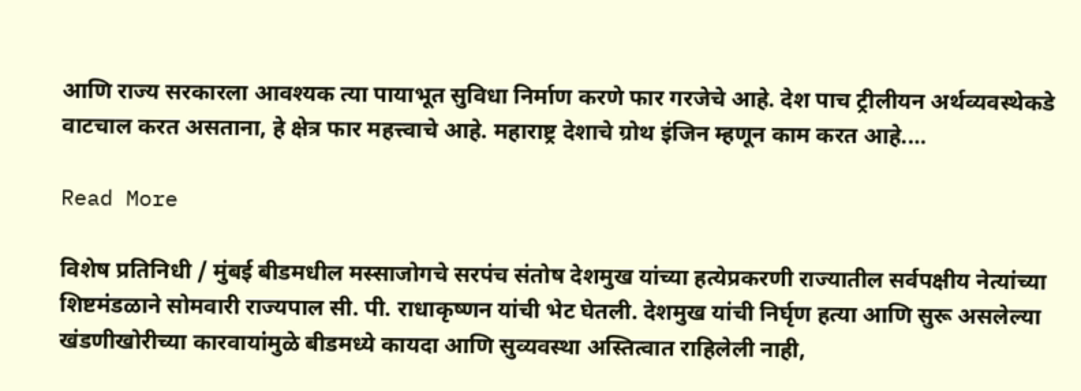आणि राज्य सरकारला आवश्यक त्या पायाभूत सुविधा निर्माण करणे फार गरजेचे आहे. देश पाच ट्रीलीयन अर्थव्यवस्थेकडे वाटचाल करत असताना, हे क्षेत्र फार महत्त्वाचे आहे. महाराष्ट्र देशाचे ग्रोथ इंजिन म्हणून काम करत आहे.…

Read More

विशेष प्रतिनिधी / मुंबई बीडमधील मस्साजोगचे सरपंच संतोष देशमुख यांच्या हत्येप्रकरणी राज्यातील सर्वपक्षीय नेत्यांच्या शिष्टमंडळाने सोमवारी राज्यपाल सी. पी. राधाकृष्णन यांची भेट घेतली. देशमुख यांची निर्घृण हत्या आणि सुरू असलेल्या खंडणीखोरीच्या कारवायांमुळे बीडमध्ये कायदा आणि सुव्यवस्था अस्तित्वात राहिलेली नाही,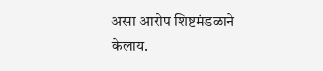असा आरोप शिष्टमंडळाने केलाय.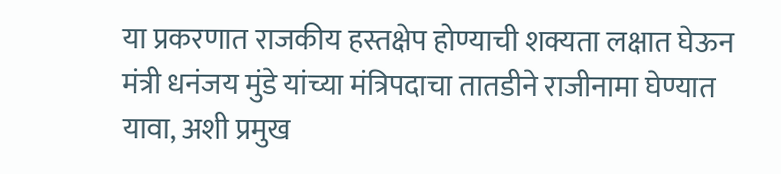या प्रकरणात राजकीय हस्तक्षेप होण्याची शक्यता लक्षात घेऊन मंत्री धनंजय मुंडे यांच्या मंत्रिपदाचा तातडीने राजीनामा घेण्यात यावा, अशी प्रमुख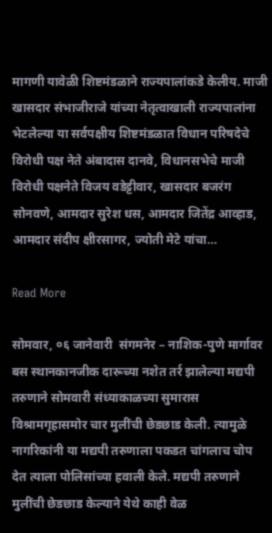मागणी यावेळी शिष्टमंडळाने राज्यपालांकडे केलीय. माजी खासदार संभाजीराजे यांच्या नेतृत्वाखाली राज्यपालांना भेटलेल्या या सर्वपक्षीय शिष्टमंडळात विधान परिषदेचे विरोधी पक्ष नेते अंबादास दानवे, विधानसभेचे माजी विरोधी पक्षनेते विजय वडेट्टीवार, खासदार बजरंग सोनवणे, आमदार सुरेश धस, आमदार जितेंद्र आव्हाड, आमदार संदीप क्षीरसागर, ज्योती मेटे यांचा…

Read More

सोमवार, ०६ जानेवारी  संगमनेर – नाशिक-पुणे मार्गावर बस स्थानकानजीक दारूच्या नशेत तर्र झालेल्या मद्यपी तरुणाने सोमवारी संध्याकाळच्या सुमारास विश्रामगृहासमोर चार मुलींची छेडछाड केली. त्यामुळे नागरिकांनी या मद्यपी तरुणाला पकडत चांगलाच चोप देत त्याला पोलिसांच्या हवाली केले. मद्यपी तरुणाने मुलींची छेडछाड केल्याने येथे काही वेळ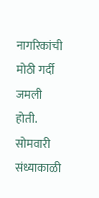नागरिकांची मोठी गर्दी जमली होती. सोमवारी संध्याकाळी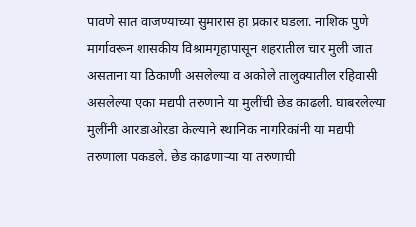पावणे सात वाजण्याच्या सुमारास हा प्रकार घडला. नाशिक पुणे मार्गावरून शासकीय विश्रामगृहापासून शहरातील चार मुली जात असताना या ठिकाणी असलेल्या व अकोले तालुक्यातील रहिवासी असलेल्या एका मद्यपी तरुणाने या मुलींची छेड काढली. घाबरलेल्या मुलींनी आरडाओरडा केल्याने स्थानिक नागरिकांनी या मद्यपी तरुणाला पकडले. छेड काढणाऱ्या या तरुणाची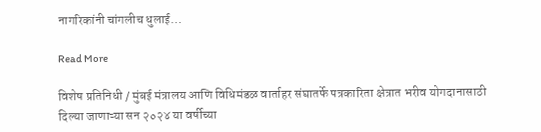नागरिकांनी चांगलीच धुलाई…

Read More

विशेष प्रतिनिधी / मुंबई मंत्रालय आणि विधिमंडळ वार्ताहर संघातर्फे पत्रकारिता क्षेत्रात भरीव योगदानासाठी दिल्या जाणाऱ्या सन २०२४ या वर्षीच्या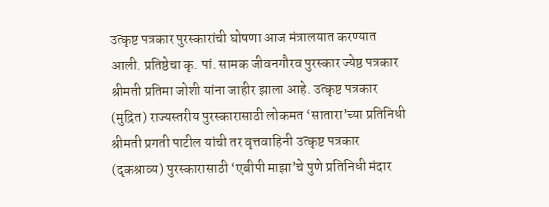उत्कृष्ट पत्रकार पुरस्कारांची घोषणा आज मंत्रालयात करण्यात आली. प्रतिष्ठेचा कृ. पां. सामक जीवनगौरव पुरस्कार ज्येष्ठ पत्रकार श्रीमती प्रतिमा जोशी यांना जाहीर झाला आहे. उत्कृष्ट पत्रकार (मुद्रित) राज्यस्तरीय पुरस्कारासाठी लोकमत ‘सातारा’च्या प्रतिनिधी श्रीमती प्रगती पाटील यांची तर वृत्तवाहिनी उत्कृष्ट पत्रकार (दृकश्राव्य) पुरस्कारासाठी ‘एबीपी माझा’चे पुणे प्रतिनिधी मंदार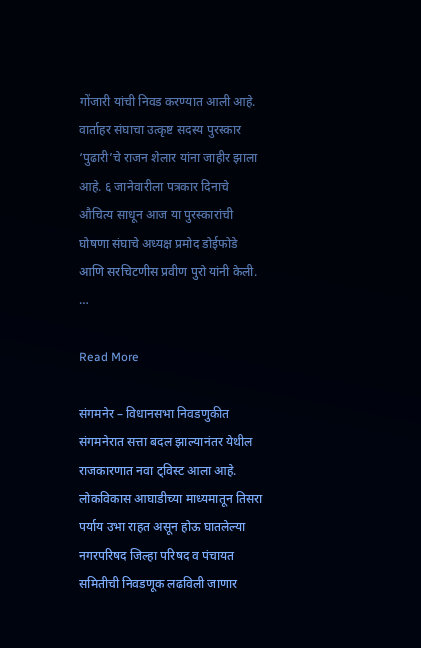गोंजारी यांची निवड करण्यात आली आहे. वार्ताहर संघाचा उत्कृष्ट सदस्य पुरस्कार ‘पुढारी’चे राजन शेलार यांना जाहीर झाला आहे. ६ जानेवारीला पत्रकार दिनाचे औचित्य साधून आज या पुरस्कारांची घोषणा संघाचे अध्यक्ष प्रमोद डोईफोडे आणि सरचिटणीस प्रवीण पुरो यांनी केली. …

Read More

संगमनेर – विधानसभा निवडणुकीत संगमनेरात सत्ता बदल झाल्यानंतर येथील राजकारणात नवा ट्विस्ट आला आहे. लोकविकास आघाडीच्या माध्यमातून तिसरा पर्याय उभा राहत असून होऊ घातलेल्या नगरपरिषद जिल्हा परिषद व पंचायत समितीची निवडणूक लढविली जाणार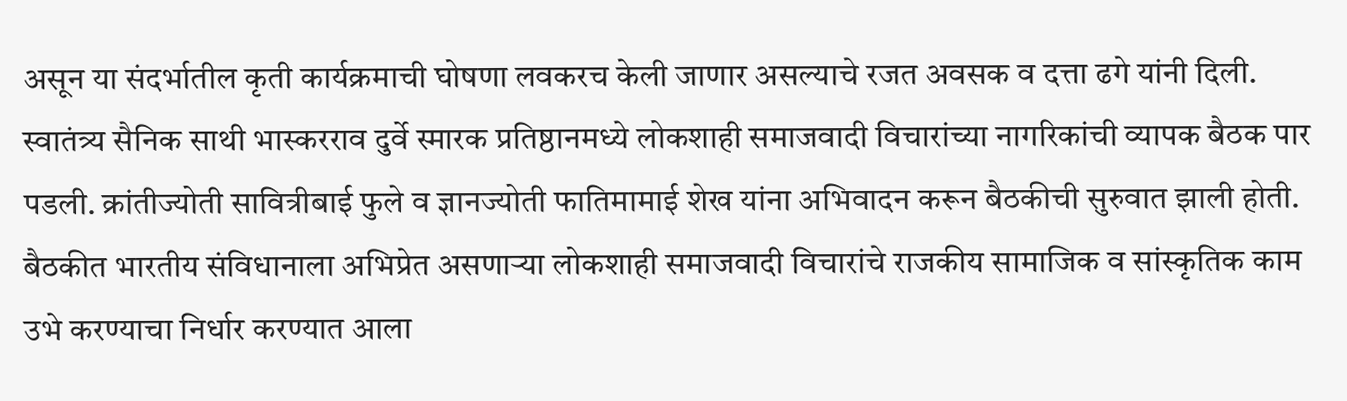असून या संदर्भातील कृती कार्यक्रमाची घोषणा लवकरच केली जाणार असल्याचे रजत अवसक व दत्ता ढगे यांनी दिली. स्वातंत्र्य सैनिक साथी भास्करराव दुर्वे स्मारक प्रतिष्ठानमध्ये लोकशाही समाजवादी विचारांच्या नागरिकांची व्यापक बैठक पार पडली. क्रांतीज्योती सावित्रीबाई फुले व ज्ञानज्योती फातिमामाई शेख यांना अभिवादन करून बैठकीची सुरुवात झाली होती. बैठकीत भारतीय संविधानाला अभिप्रेत असणाऱ्या लोकशाही समाजवादी विचारांचे राजकीय सामाजिक व सांस्कृतिक काम उभे करण्याचा निर्धार करण्यात आला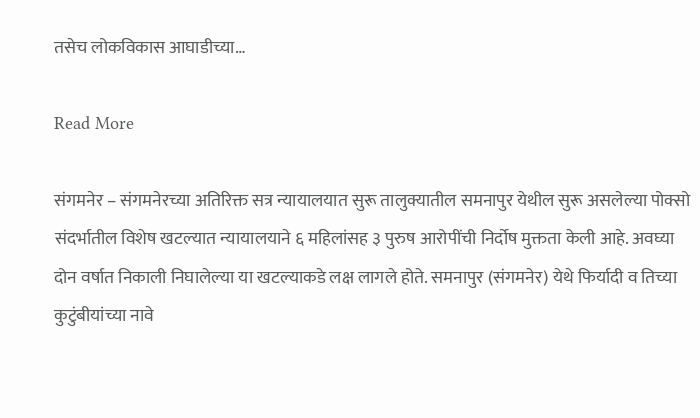तसेच लोकविकास आघाडीच्या…

Read More

संगमनेर – संगमनेरच्या अतिरिक्त सत्र न्यायालयात सुरू तालुक्यातील समनापुर येथील सुरू असलेल्या पोक्सो संदर्भातील विशेष खटल्यात न्यायालयाने ६ महिलांसह ३ पुरुष आरोपींची निर्दोष मुक्तता केली आहे. अवघ्या दोन वर्षात निकाली निघालेल्या या खटल्याकडे लक्ष लागले होते. समनापुर (संगमनेर) येथे फिर्यादी व तिच्या कुटुंबीयांच्या नावे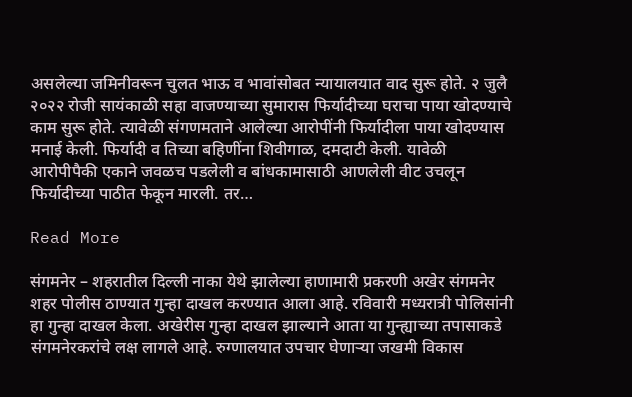असलेल्या जमिनीवरून चुलत भाऊ व भावांसोबत न्यायालयात वाद सुरू होते. २ जुलै २०२२ रोजी सायंकाळी सहा वाजण्याच्या सुमारास फिर्यादीच्या घराचा पाया खोदण्याचे काम सुरू होते. त्यावेळी संगणमताने आलेल्या आरोपींनी फिर्यादीला पाया खोदण्यास मनाई केली. फिर्यादी व तिच्या बहिणींना शिवीगाळ, दमदाटी केली. यावेळी आरोपीपैकी एकाने जवळच पडलेली व बांधकामासाठी आणलेली वीट उचलून फिर्यादीच्या पाठीत फेकून मारली. तर…

Read More

संगमनेर – शहरातील दिल्ली नाका येथे झालेल्या हाणामारी प्रकरणी अखेर संगमनेर शहर पोलीस ठाण्यात गुन्हा दाखल करण्यात आला आहे. रविवारी मध्यरात्री पोलिसांनी हा गुन्हा दाखल केला. अखेरीस गुन्हा दाखल झाल्याने आता या गुन्ह्याच्या तपासाकडे संगमनेरकरांचे लक्ष लागले आहे. रुग्णालयात उपचार घेणाऱ्या जखमी विकास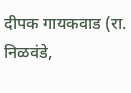दीपक गायकवाड (रा. निळवंडे,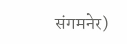संगमनेर)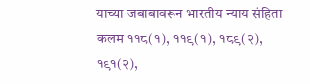याच्या जबाबावरून भारतीय न्याय संहिता कलम ११८(१), ११९(१), १८९(२), १९१(२),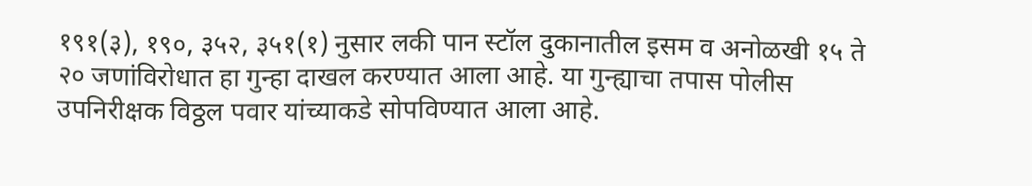१९१(३), १९०, ३५२, ३५१(१) नुसार लकी पान स्टॉल दुकानातील इसम व अनोळखी १५ ते २० जणांविरोधात हा गुन्हा दाखल करण्यात आला आहे. या गुन्ह्याचा तपास पोलीस उपनिरीक्षक विठ्ठल पवार यांच्याकडे सोपविण्यात आला आहे.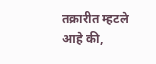तक्रारीत म्हटले आहे की,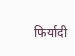फिर्यादी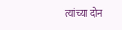त्यांच्या दोन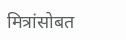मित्रांसोबत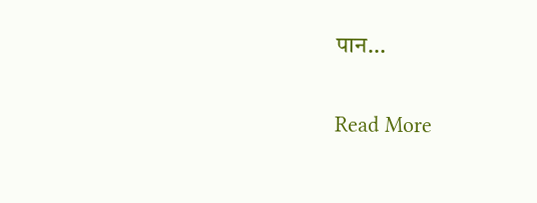पान…

Read More